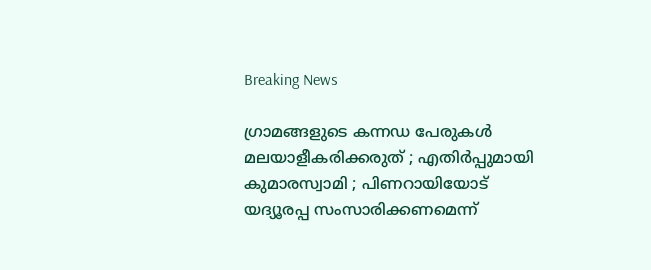Breaking News

ഗ്രാമങ്ങളുടെ കന്നഡ പേരുകള്‍ മലയാളീകരിക്കരുത് ; എതിര്‍പ്പുമായി കുമാരസ്വാമി ; പിണറായിയോട് യദ്യൂരപ്പ സംസാരിക്കണമെന്ന്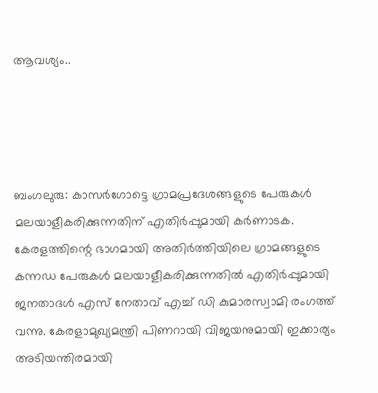ആവശ്യം..




ബംഗലുരു: കാസര്‍ഗോട്ടെ ഗ്രാമപ്രദേശങ്ങളുടെ പേരുകള്‍ മലയാളീകരിക്കുന്നതിന് എതിര്‍പ്പുമായി കര്‍ണാടക. കേരളത്തിന്റെ ഭാഗമായി അതിര്‍ത്തിയിലെ ഗ്രാമങ്ങളുടെ കന്നഡ പേരുകള്‍ മലയാളീകരിക്കുന്നതില്‍ എതിര്‍പ്പുമായി ജനതാദള്‍ എസ് നേതാവ് എച്ച്‌ ഡി കുമാരസ്വാമി രംഗത്ത് വന്നു. കേരളാമുഖ്യമന്ത്രി പിണറായി വിജയനുമായി ഇക്കാര്യം അടിയന്തിരമായി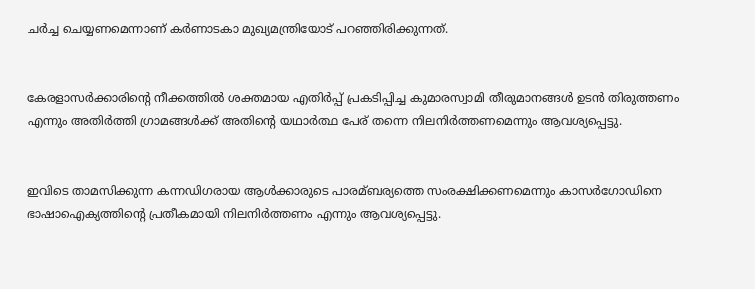ചര്‍ച്ച ചെയ്യണമെന്നാണ് കര്‍ണാടകാ മുഖ്യമന്ത്രിയോട് പറഞ്ഞിരിക്കുന്നത്.


കേരളാസര്‍ക്കാരിന്റെ നീക്കത്തില്‍ ശക്തമായ എതിര്‍പ്പ് പ്രകടിപ്പിച്ച കുമാരസ്വാമി തീരുമാനങ്ങള്‍ ഉടന്‍ തിരുത്തണം എന്നും അതിര്‍ത്തി ഗ്രാമങ്ങള്‍ക്ക് അതിന്റെ യഥാര്‍ത്ഥ പേര് തന്നെ നിലനിര്‍ത്തണമെന്നും ആവശ്യപ്പെട്ടു.


ഇവിടെ താമസിക്കുന്ന കന്നഡിഗരായ ആള്‍ക്കാരുടെ പാരമ്ബര്യത്തെ സംരക്ഷിക്കണമെന്നും കാസര്‍ഗോഡിനെ ഭാഷാഐക്യത്തിന്റെ പ്രതീകമായി നിലനിര്‍ത്തണം എന്നും ആവശ്യപ്പെട്ടു.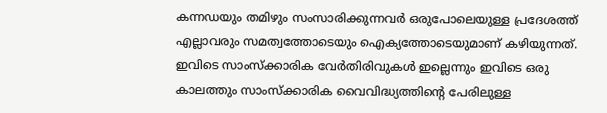കന്നഡയും തമിഴും സംസാരിക്കുന്നവര്‍ ഒരുപോലെയുള്ള പ്രദേശത്ത് എല്ലാവരും സമത്വത്തോടെയും ഐക്യത്തോടെയുമാണ് കഴിയുന്നത്. ഇവിടെ സാംസ്‌ക്കാരിക വേര്‍തിരിവുകള്‍ ഇല്ലെന്നും ഇവിടെ ഒരു കാലത്തും സാംസ്‌ക്കാരിക വൈവിദ്ധ്യത്തിന്റെ പേരിലുള്ള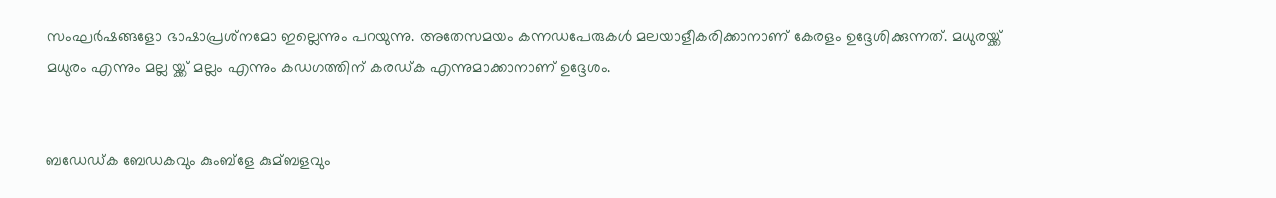സംഘര്‍ഷങ്ങളോ ഭാഷാപ്രശ്‌നമോ ഇല്ലെന്നും പറയുന്നു. അതേസമയം കന്നഡപേരുകള്‍ മലയാളീകരിക്കാനാണ് കേരളം ഉദ്ദേശിക്കുന്നത്. മധുരയ്ക്ക് മധുരം എന്നും മല്ല യ്ക്ക് മല്ലം എന്നും കഡഗത്തിന് കരഡ്ക എന്നുമാക്കാനാണ് ഉദ്ദേശം.


ബഡേഡ്ക ബേഡകവും കുംബ്‌ളേ കുമ്ബളവും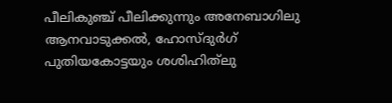പീലികുഞ്ച് പീലിക്കുന്നും അനേബാഗിലു ആനവാടുക്കല്‍, ഹോസ്ദുര്‍ഗ് പുതിയകോട്ടയും ശശിഹിത്‌ലു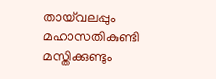തായ്‌വലപ്പും മഹാസതികുണ്ടി മസ്തിക്കുണ്ടും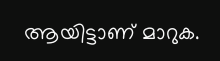ആയിട്ടാണ് മാറുക.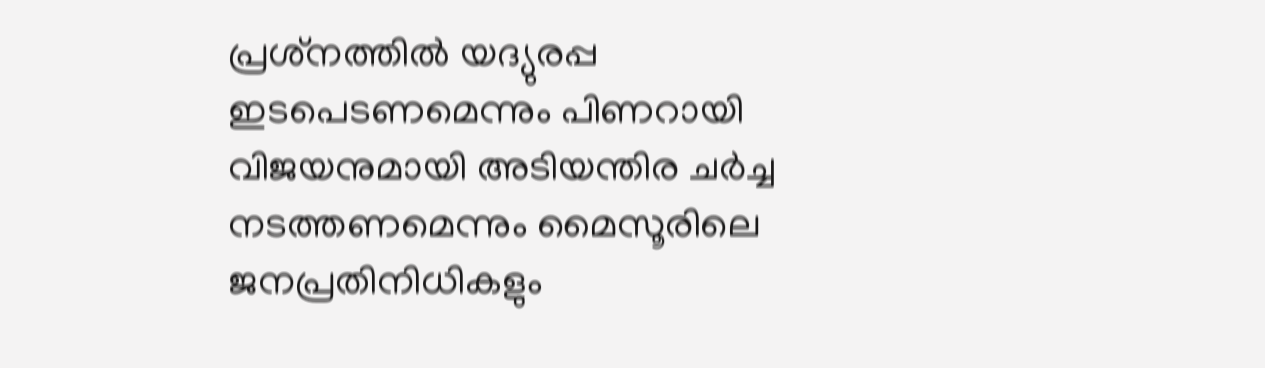പ്രശ്‌നത്തില്‍ യദ്യുരപ്പ ഇടപെടണമെന്നും പിണറായി വിജയനുമായി അടിയന്തിര ചര്‍ച്ച നടത്തണമെന്നും മൈസൂരിലെ ജനപ്രതിനിധികളും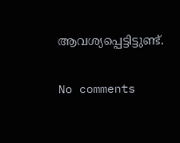ആവശ്യപ്പെട്ടിട്ടുണ്ട്.

No comments